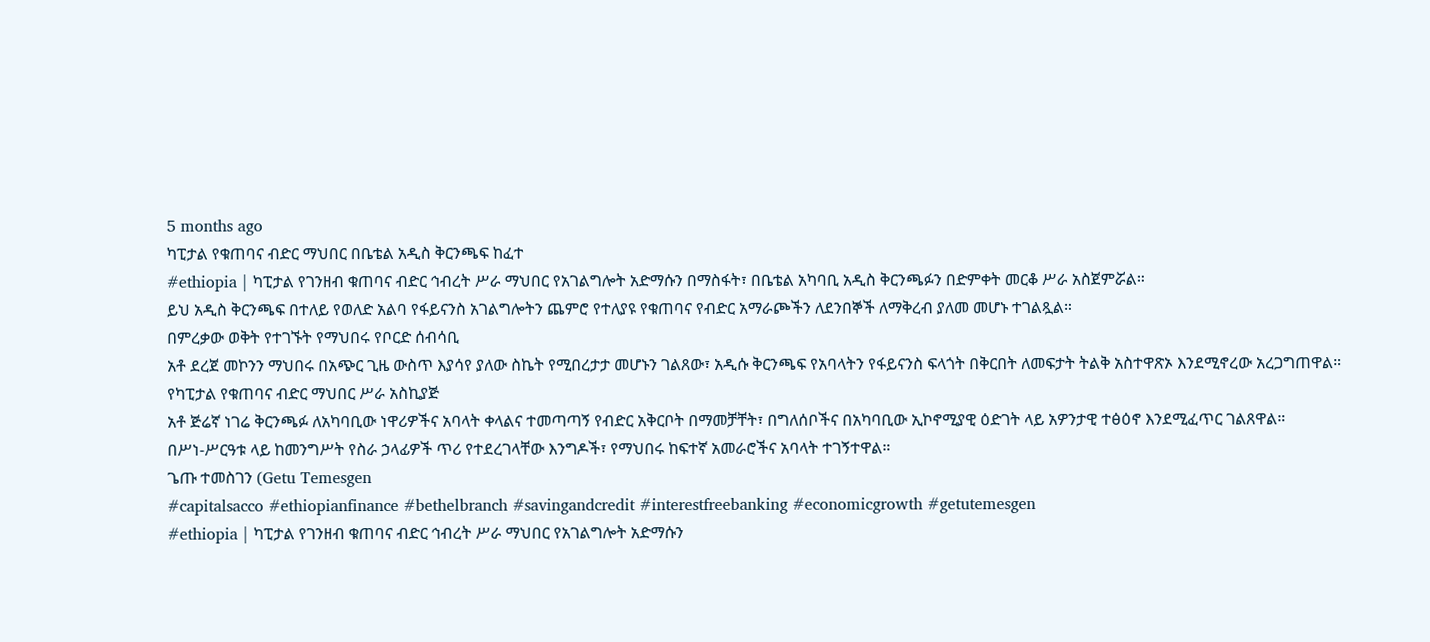5 months ago
ካፒታል የቁጠባና ብድር ማህበር በቤቴል አዲስ ቅርንጫፍ ከፈተ
#ethiopia | ካፒታል የገንዘብ ቁጠባና ብድር ኅብረት ሥራ ማህበር የአገልግሎት አድማሱን በማስፋት፣ በቤቴል አካባቢ አዲስ ቅርንጫፉን በድምቀት መርቆ ሥራ አስጀምሯል።
ይህ አዲስ ቅርንጫፍ በተለይ የወለድ አልባ የፋይናንስ አገልግሎትን ጨምሮ የተለያዩ የቁጠባና የብድር አማራጮችን ለደንበኞች ለማቅረብ ያለመ መሆኑ ተገልጿል።
በምረቃው ወቅት የተገኙት የማህበሩ የቦርድ ሰብሳቢ
አቶ ደረጀ መኮንን ማህበሩ በአጭር ጊዜ ውስጥ እያሳየ ያለው ስኬት የሚበረታታ መሆኑን ገልጸው፣ አዲሱ ቅርንጫፍ የአባላትን የፋይናንስ ፍላጎት በቅርበት ለመፍታት ትልቅ አስተዋጽኦ እንደሚኖረው አረጋግጠዋል።
የካፒታል የቁጠባና ብድር ማህበር ሥራ አስኪያጅ
አቶ ጅሬኛ ነገሬ ቅርንጫፉ ለአካባቢው ነዋሪዎችና አባላት ቀላልና ተመጣጣኝ የብድር አቅርቦት በማመቻቸት፣ በግለሰቦችና በአካባቢው ኢኮኖሚያዊ ዕድገት ላይ አዎንታዊ ተፅዕኖ እንደሚፈጥር ገልጸዋል።
በሥነ-ሥርዓቱ ላይ ከመንግሥት የስራ ኃላፊዎች ጥሪ የተደረገላቸው እንግዶች፣ የማህበሩ ከፍተኛ አመራሮችና አባላት ተገኝተዋል።
ጌጡ ተመስገን (Getu Temesgen
#capitalsacco #ethiopianfinance #bethelbranch #savingandcredit #interestfreebanking #economicgrowth #getutemesgen
#ethiopia | ካፒታል የገንዘብ ቁጠባና ብድር ኅብረት ሥራ ማህበር የአገልግሎት አድማሱን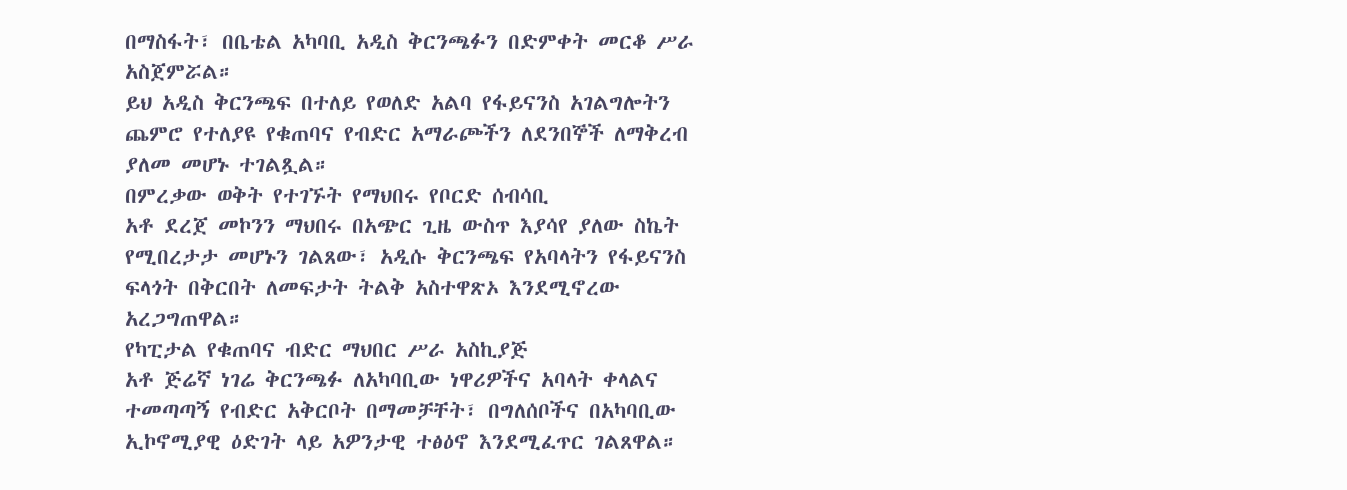በማስፋት፣ በቤቴል አካባቢ አዲስ ቅርንጫፉን በድምቀት መርቆ ሥራ አስጀምሯል።
ይህ አዲስ ቅርንጫፍ በተለይ የወለድ አልባ የፋይናንስ አገልግሎትን ጨምሮ የተለያዩ የቁጠባና የብድር አማራጮችን ለደንበኞች ለማቅረብ ያለመ መሆኑ ተገልጿል።
በምረቃው ወቅት የተገኙት የማህበሩ የቦርድ ሰብሳቢ
አቶ ደረጀ መኮንን ማህበሩ በአጭር ጊዜ ውስጥ እያሳየ ያለው ስኬት የሚበረታታ መሆኑን ገልጸው፣ አዲሱ ቅርንጫፍ የአባላትን የፋይናንስ ፍላጎት በቅርበት ለመፍታት ትልቅ አስተዋጽኦ እንደሚኖረው አረጋግጠዋል።
የካፒታል የቁጠባና ብድር ማህበር ሥራ አስኪያጅ
አቶ ጅሬኛ ነገሬ ቅርንጫፉ ለአካባቢው ነዋሪዎችና አባላት ቀላልና ተመጣጣኝ የብድር አቅርቦት በማመቻቸት፣ በግለሰቦችና በአካባቢው ኢኮኖሚያዊ ዕድገት ላይ አዎንታዊ ተፅዕኖ እንደሚፈጥር ገልጸዋል።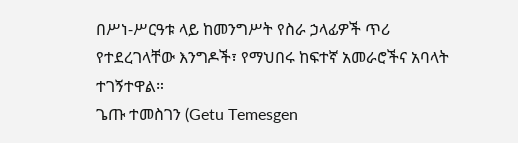በሥነ-ሥርዓቱ ላይ ከመንግሥት የስራ ኃላፊዎች ጥሪ የተደረገላቸው እንግዶች፣ የማህበሩ ከፍተኛ አመራሮችና አባላት ተገኝተዋል።
ጌጡ ተመስገን (Getu Temesgen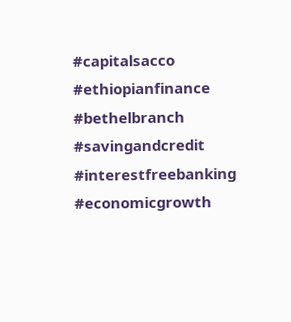#capitalsacco #ethiopianfinance #bethelbranch #savingandcredit #interestfreebanking #economicgrowth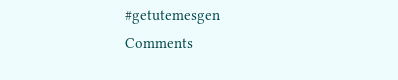#getutemesgen
Comments